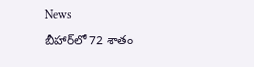News

బీహార్‌లో 72 శాతం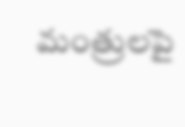మంత్రులపై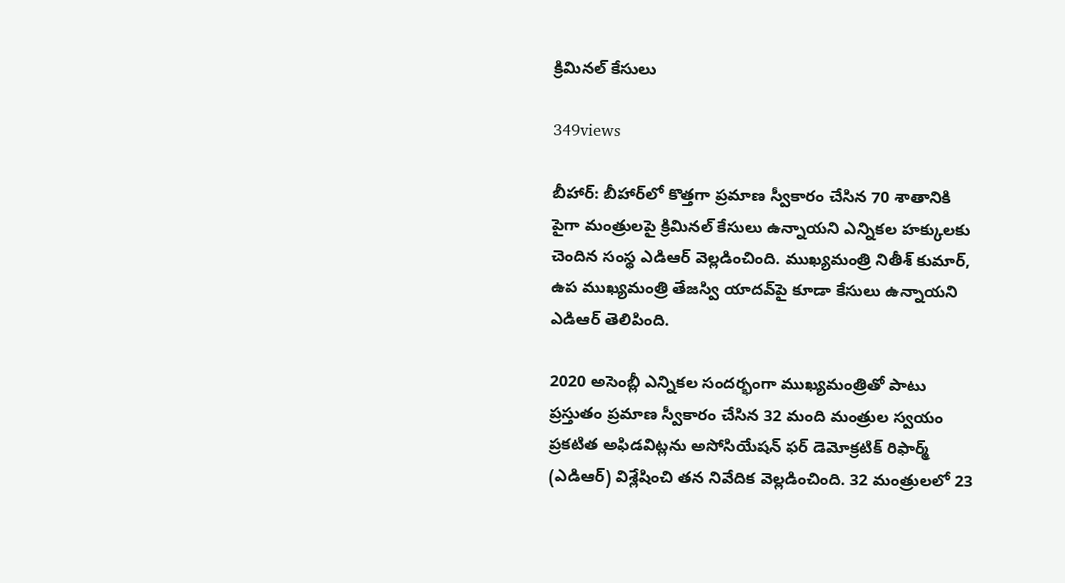క్రిమినల్ కేసులు

349views

బీహార్‌: బీహార్‌లో కొత్తగా ప్రమాణ స్వీకారం చేసిన 70 శాతానికి పైగా మంత్రులపై క్రిమినల్ కేసులు ఉన్నాయని ఎన్నికల హక్కులకు చెందిన సంస్థ ఎడిఆర్ వెల్లడించింది. ముఖ్యమంత్రి నితీశ్ కుమార్, ఉప ముఖ్యమంత్రి తేజస్వి యాదవ్‌పై కూడా కేసులు ఉన్నాయని ఎడిఆర్ తెలిపింది.

2020 అసెంబ్లీ ఎన్నికల సందర్భంగా ముఖ్యమంత్రితో పాటు ప్రస్తుతం ప్రమాణ స్వీకారం చేసిన 32 మంది మంత్రుల స్వయం ప్రకటిత అఫిడవిట్లను అసోసియేషన్ ఫర్ డెమోక్రటిక్ రిఫార్మ్ (ఎడిఆర్) విశ్లేషించి తన నివేదిక వెల్లడించింది. 32 మంత్రులలో 23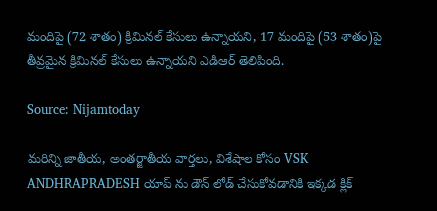మందిపై (72 శాతం) క్రిమినల్ కేసులు ఉన్నాయని, 17 మందిపై (53 శాతం)పై తీవ్రమైన క్రిమినల్ కేసులు ఉన్నాయని ఎడిఆర్ తెలిపింది.

Source: Nijamtoday

మరిన్ని జాతీయ, అంతర్జాతీయ వార్తలు, విశేషాల కోసం VSK ANDHRAPRADESH యాప్ ను డౌన్ లోడ్ చేసుకోవడానికి ఇక్కడ క్లిక్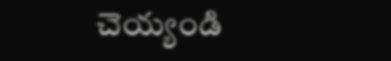చెయ్యండి